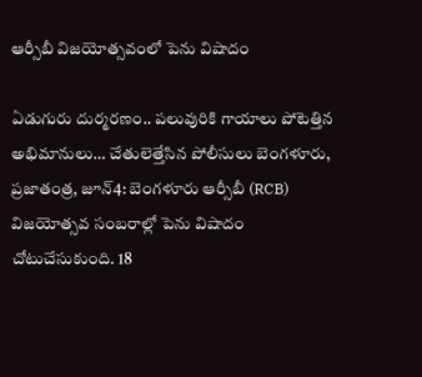ఆర్సీబీ విజయోత్సవంలో పెను విషాదం

ఏడుగురు దుర్మరణం.. పలువురికి గాయాలు పోటెత్తిన అభిమానులు… చేతులెత్తేసిన పోలీసులు బెంగళూరు, ప్రజాతంత్ర, జూన్4: బెంగళూరు ఆర్సీబీ (RCB) విజయోత్సవ సంబరాల్లో పెను విషాదం చోటుచేసుకుంది. 18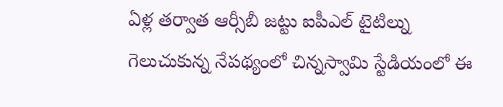ఏళ్ల తర్వాత ఆర్సీబీ జట్టు ఐపీఎల్ టైటిల్ను గెలుచుకున్న నేపథ్యంలో చిన్నస్వామి స్టేడియంలో ఈ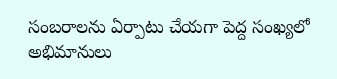సంబరాలను ఏర్పాటు చేయగా పెద్ద సంఖ్యలో అభిమానులు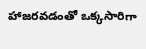హాజరవడంతో ఒక్కసారిగా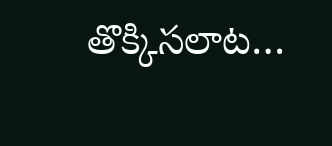తొక్కిసలాట…